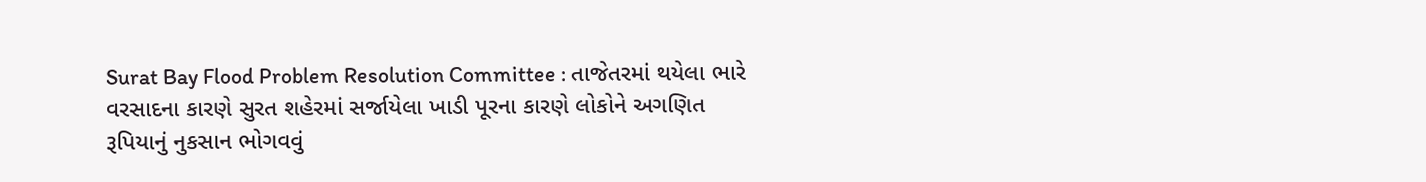Surat Bay Flood Problem Resolution Committee : તાજેતરમાં થયેલા ભારે વરસાદના કારણે સુરત શહેરમાં સર્જાયેલા ખાડી પૂરના કારણે લોકોને અગણિત રૂપિયાનું નુકસાન ભોગવવું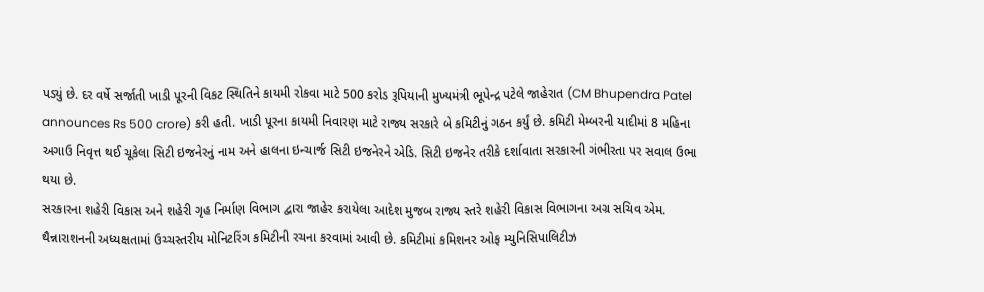પડ્યું છે. દર વર્ષે સર્જાતી ખાડી પૂરની વિકટ સ્થિતિને કાયમી રોકવા માટે 500 કરોડ રૂપિયાની મુખ્યમંત્રી ભૂપેન્દ્ર પટેલે જાહેરાત (CM Bhupendra Patel announces Rs 500 crore) કરી હતી. ખાડી પૂરના કાયમી નિવારણ માટે રાજ્ય સરકારે બે કમિટીનું ગઠન કર્યું છે. કમિટી મેમ્બરની યાદીમાં 8 મહિના અગાઉ નિવૃત્ત થઈ ચૂકેલા સિટી ઇજનેરનું નામ અને હાલના ઇન્ચાર્જ સિટી ઇજનેરને એડિ. સિટી ઇજનેર તરીકે દર્શાવાતા સરકારની ગંભીરતા પર સવાલ ઉભા થયા છે.
સરકારના શહેરી વિકાસ અને શહેરી ગૃહ નિર્માણ વિભાગ દ્વારા જાહેર કરાયેલા આદેશ મુજબ રાજ્ય સ્તરે શહેરી વિકાસ વિભાગના અગ્ર સચિવ એમ. થૈન્નારાશનની અધ્યક્ષતામાં ઉચ્ચસ્તરીય મોનિટરિંગ કમિટીની રચના કરવામાં આવી છે. કમિટીમાં કમિશનર ઓફ મ્યુનિસિપાલિટીઝ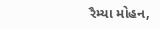રૈમ્યા મોહન,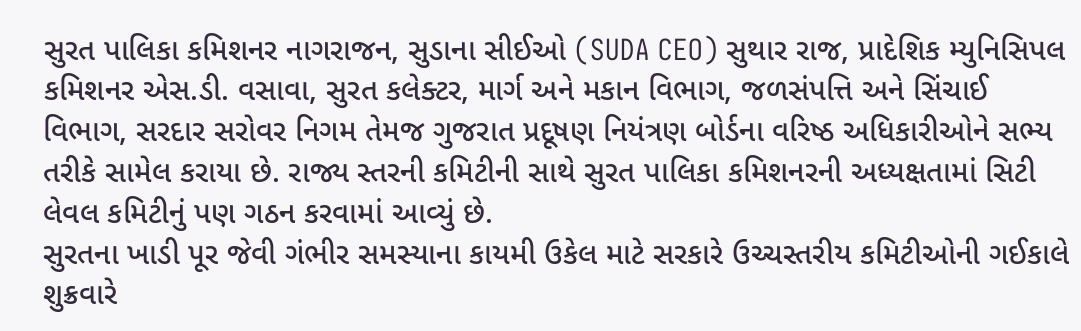સુરત પાલિકા કમિશનર નાગરાજન, સુડાના સીઈઓ (SUDA CEO) સુથાર રાજ, પ્રાદેશિક મ્યુનિસિપલ કમિશનર એસ.ડી. વસાવા, સુરત કલેક્ટર, માર્ગ અને મકાન વિભાગ, જળસંપત્તિ અને સિંચાઈ વિભાગ, સરદાર સરોવર નિગમ તેમજ ગુજરાત પ્રદૂષણ નિયંત્રણ બોર્ડના વરિષ્ઠ અધિકારીઓને સભ્ય તરીકે સામેલ કરાયા છે. રાજ્ય સ્તરની કમિટીની સાથે સુરત પાલિકા કમિશનરની અધ્યક્ષતામાં સિટી લેવલ કમિટીનું પણ ગઠન કરવામાં આવ્યું છે.
સુરતના ખાડી પૂર જેવી ગંભીર સમસ્યાના કાયમી ઉકેલ માટે સરકારે ઉચ્ચસ્તરીય કમિટીઓની ગઈકાલે શુક્રવારે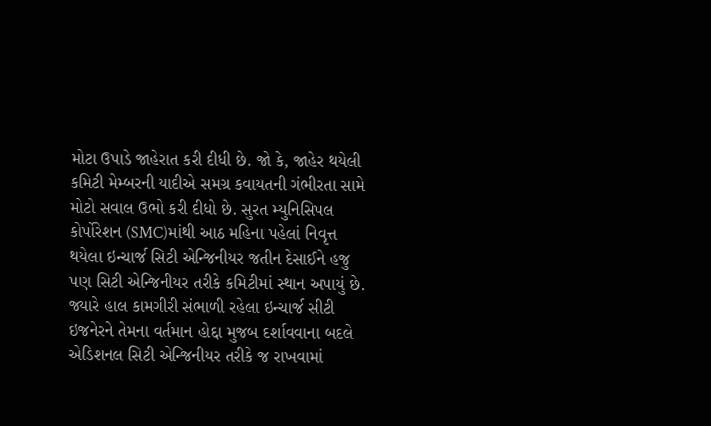મોટા ઉપાડે જાહેરાત કરી દીધી છે. જો કે, જાહેર થયેલી કમિટી મેમ્બરની યાદીએ સમગ્ર કવાયતની ગંભીરતા સામે મોટો સવાલ ઉભો કરી દીધો છે. સુરત મ્યુનિસિપલ કોર્પોરેશન (SMC)માંથી આઠ મહિના પહેલાં નિવૃત્ત થયેલા ઇન્ચાર્જ સિટી એન્જિનીયર જતીન દેસાઈને હજુ પણ સિટી એન્જિનીયર તરીકે કમિટીમાં સ્થાન અપાયું છે. જ્યારે હાલ કામગીરી સંભાળી રહેલા ઇન્ચાર્જ સીટી ઇજનેરને તેમના વર્તમાન હોદ્દા મુજબ દર્શાવવાના બદલે એડિશનલ સિટી એન્જિનીયર તરીકે જ રાખવામાં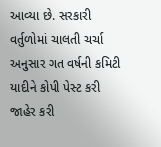આવ્યા છે. સરકારી વર્તુળોમાં ચાલતી ચર્ચા અનુસાર ગત વર્ષની કમિટી યાદીને કોપી પેસ્ટ કરી જાહેર કરી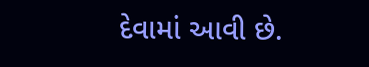દેવામાં આવી છે.